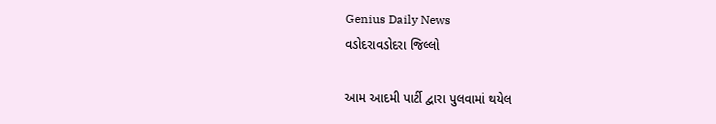Genius Daily News
વડોદરાવડોદરા જિલ્લો

આમ આદમી પાર્ટી દ્વારા પુલવામાં થયેલ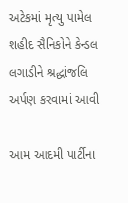અટેકમાં મૃત્યુ પામેલ શહીદ સૈનિકોને કેન્ડલ લગાડીને શ્રદ્ધાંજલિ અર્પણ કરવામાં આવી

આમ આદમી પાર્ટીના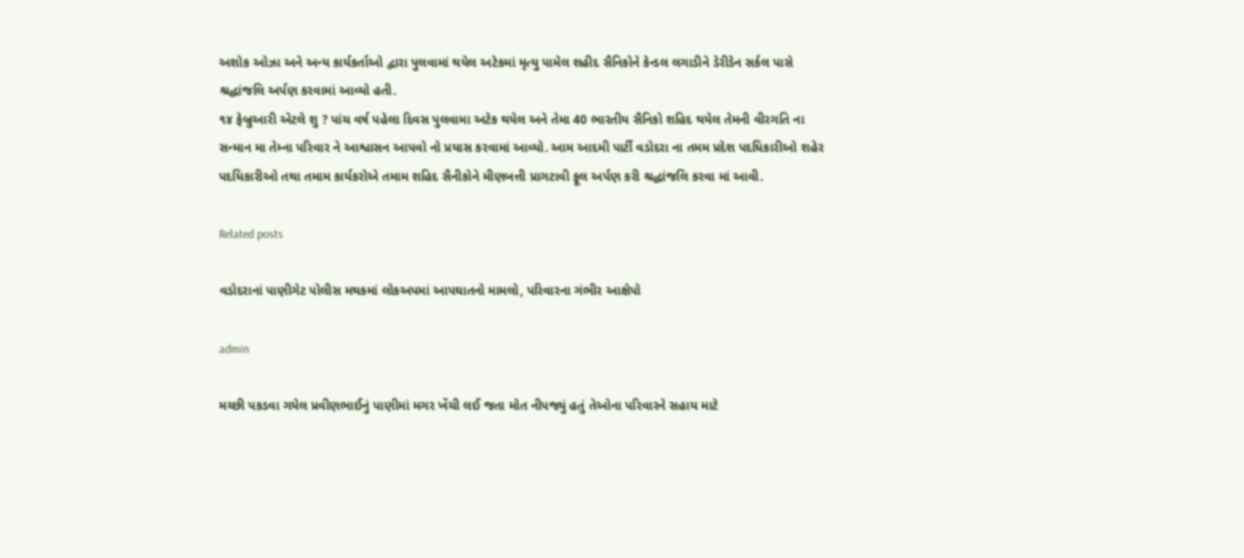અશોક ઓઝા અને અન્ય કાર્યકર્તાઓ દ્વારા પુલવામાં થયેલ અટેકમાં મૃત્યુ પામેલ શહીદ સૈનિકોને કેન્ડલ લગાડીને ડેરીડેન સર્કલ પાસે શ્રદ્ધાંજલિ અર્પણ કરવામાં આવ્યો હતી.
૧૪ ફેબ્રુઆરી એટલે શુ ? પાંચ વર્ષ પહેલા દિવસ પુલવામા અટેક થયેલ અને તેમા 40 ભારતીય સૈનિકો શહિદ થયેલ તેમની વીરગતિ ના સન્માન મા તેમ્ના પરિવાર ને આશ્વાસન આપવો નો પ્રયાસ કરવામાં આવ્યો. આમ આદમી પાર્ટી વડોદરા ના તમમ પ્રદેશ પદધિકારીઓ શહેર પદધિકારીઓ તથા તમામ કાર્યકરોએ તમામ શહિદ સૈનીકોને મીણબત્તી પ્રાગટાવી ફૂલ અર્પણ કરી શ્રદ્ધાંજલિ કરવા માં આવી.

Related posts

વડોદરાનાં પાણીગેટ પોલીસ મથકમાં લોકઅપમાં આપઘાતનો મામલો, પરિવારના ગંભીર આક્ષેપો

admin

મચ્છી પકડવા ગયેલ પ્રવીણભાઈનું પાણીમાં મગર ખેંચી લઈ જતા મોત નીપજ્યું હતું તેઓના પરિવારને સહાય માટે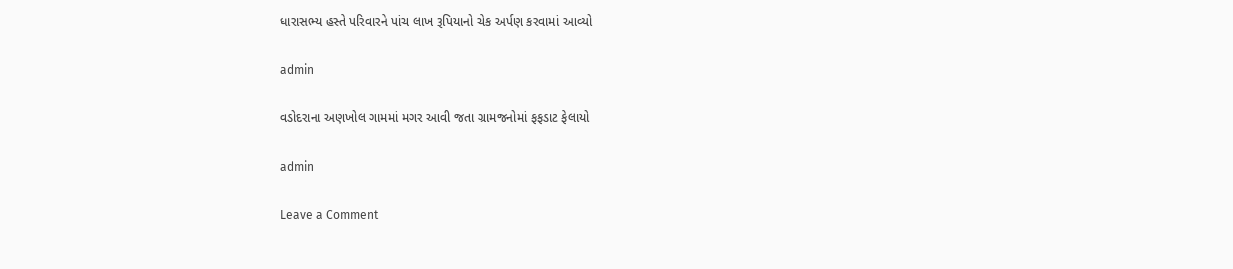ધારાસભ્ય હસ્તે પરિવારને પાંચ લાખ રૂપિયાનો ચેક અર્પણ કરવામાં આવ્યો

admin

વડોદરાના અણખોલ ગામમાં મગર આવી જતા ગ્રામજનોમાં ફફડાટ ફેલાયો

admin

Leave a Comment